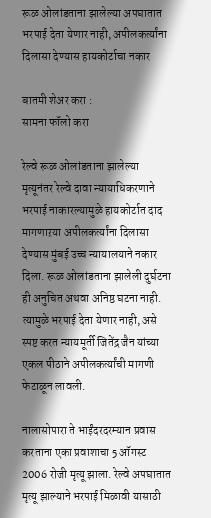रूळ ओलांडताना झालेल्या अपघातात भरपाई देता येणार नाही, अपीलकर्त्यांना दिलासा देण्यास हायकोर्टाचा नकार

बातमी शेअर करा :
सामना फॉलो करा

रेल्वे रूळ ओलांडताना झालेल्या मृत्यूनंतर रेल्वे दावा न्यायाधिकरणाने भरपाई नाकारल्यामुळे हायकोर्टात दाद मागणाऱया अपीलकर्त्यांना दिलासा देण्यास मुंबई उच्च न्यायालयाने नकार दिला. रूळ ओलांडताना झालेली दुर्घटना ही अनुचित अथवा अनिष्ठ घटना नाही. त्यामुळे भरपाई देता येणार नाही, असे स्पष्ट करत न्यायमूर्ती जितेंद्र जैन यांच्या एकल पीठाने अपीलकर्त्यांची मागणी फेटाळून लावली.

नालासोपारा ते भाईंदरदरम्यान प्रवास करताना एका प्रवाशाचा 5 ऑगस्ट 2006 रोजी मृत्यू झाला. रेल्वे अपघातात मृत्यू झाल्याने भरपाई मिळावी यासाठी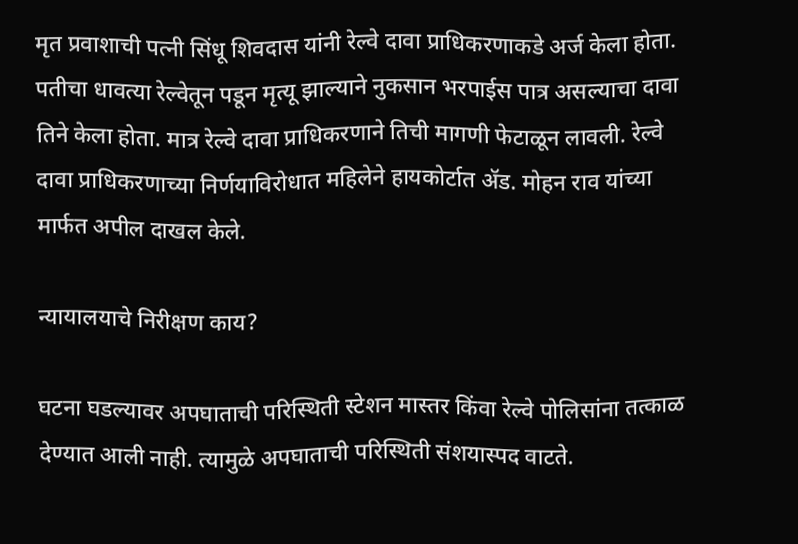मृत प्रवाशाची पत्नी सिंधू शिवदास यांनी रेल्वे दावा प्राधिकरणाकडे अर्ज केला होता. पतीचा धावत्या रेल्वेतून पडून मृत्यू झाल्याने नुकसान भरपाईस पात्र असल्याचा दावा तिने केला होता. मात्र रेल्वे दावा प्राधिकरणाने तिची मागणी फेटाळून लावली. रेल्वे दावा प्राधिकरणाच्या निर्णयाविरोधात महिलेने हायकोर्टात ॲड. मोहन राव यांच्या मार्फत अपील दाखल केले.

न्यायालयाचे निरीक्षण काय?

घटना घडल्यावर अपघाताची परिस्थिती स्टेशन मास्तर किंवा रेल्वे पोलिसांना तत्काळ देण्यात आली नाही. त्यामुळे अपघाताची परिस्थिती संशयास्पद वाटते.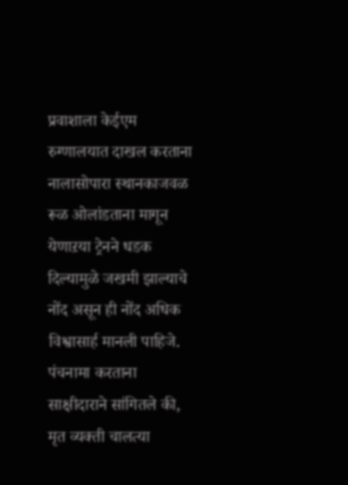प्रवाशाला केईएम रुग्णालयात दाखल करताना नालासोपारा स्थानकाजवळ रूळ ओलांडताना मागून येणाऱया ट्रेनने धडक दिल्यामुळे जखमी झाल्याचे नोंद असून ही नोंद अधिक विश्वासार्ह मानली पाहिजे. पंचनामा करताना साक्षीदाराने सांगितले की, मृत व्यक्ती चालत्या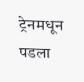ट्रेनमधून पडला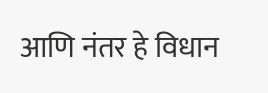आणि नंतर हे विधान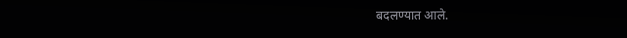बदलण्यात आले.